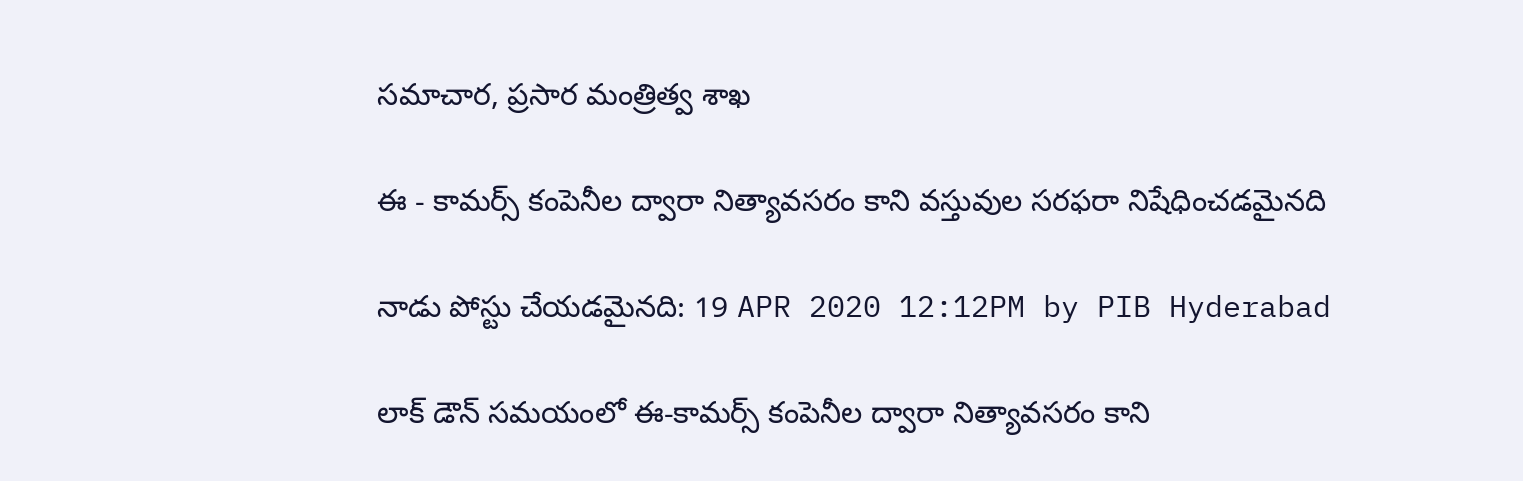సమాచార, ప్రసార మంత్రిత్వ శాఖ

ఈ - కామర్స్ కంపెనీల ద్వారా నిత్యావసరం కాని వస్తువుల సరఫరా నిషేధించడమైనది

నాడు పోస్టు చేయడమైనది: 19 APR 2020 12:12PM by PIB Hyderabad

లాక్ డౌన్ సమయంలో ఈ-కామర్స్ కంపెనీల ద్వారా నిత్యావసరం కాని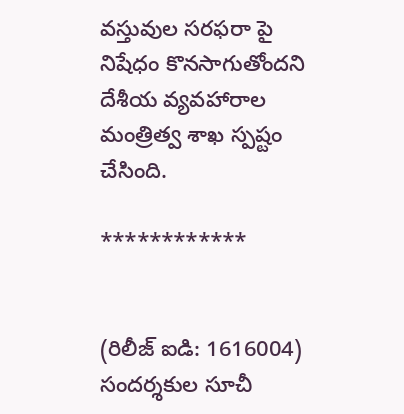వస్తువుల సరఫరా పై నిషేధం కొనసాగుతోందని దేశీయ వ్యవహారాల మంత్రిత్వ శాఖ స్పష్టం చేసింది.

************


(రిలీజ్ ఐడి: 1616004) సందర్శకుల సూచీ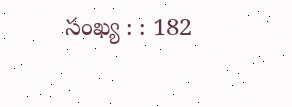సంఖ్య : : 182